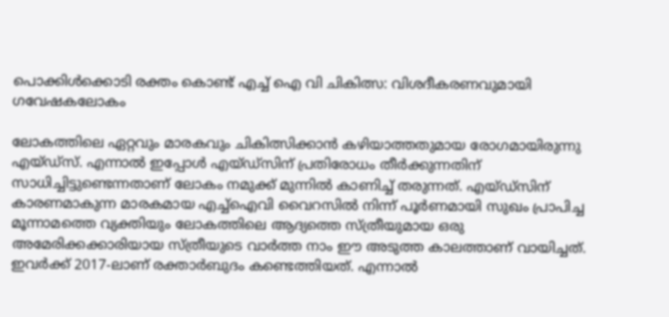പൊക്കിള്‍ക്കൊടി രക്തം കൊണ്ട് എച്ച് ഐ വി ചികിത്സ: വിശദീകരണവുമായി ഗവേഷകലോകം

ലോകത്തിലെ ഏറ്റവും മാരകവും ചികിത്സിക്കാന്‍ കഴിയാത്തതുമായ രോഗമായിരുന്നു എയ്ഡ്‌സ്. എന്നാല്‍ ഇപ്പോള്‍ എയ്ഡ്‌സിന് പ്രതിരോധം തീര്‍ക്കുന്നതിന് സാധിച്ചിട്ടുണ്ടെന്നതാണ് ലോകം നമുക്ക് മുന്നില്‍ കാണിച്ച് തരുന്നത്. എയ്ഡ്സിന് കാരണമാകുന്ന മാരകമായ എച്ച്ഐവി വൈറസില്‍ നിന്ന് പൂര്‍ണമായി സുഖം പ്രാപിച്ച മൂന്നാമത്തെ വ്യക്തിയും ലോകത്തിലെ ആദ്യത്തെ സ്ത്രീയുമായ ഒരു അമേരിക്കക്കാരിയായ സ്ത്രീയുടെ വാര്‍ത്ത നാം ഈ അടുത്ത കാലത്താണ് വായിച്ചത്. ഇവര്‍ക്ക് 2017-ലാണ് രക്താര്‍ബുദം കണ്ടെത്തിയത്. എന്നാല്‍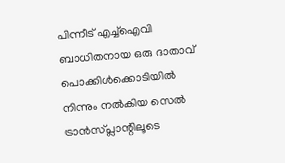പിന്നീട് എച്ച്ഐവി ബാധിതനായ ഒരു ദാതാവ് പൊക്കിള്‍ക്കൊടിയില്‍ നിന്നും നല്‍കിയ സെല്‍ ട്രാന്‍സ്പ്ലാന്റിലൂടെ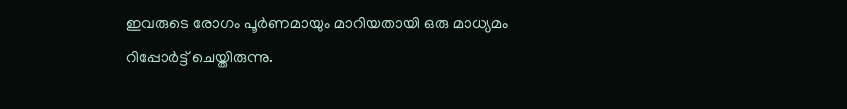ഇവരുടെ രോഗം പൂര്‍ണമായും മാറിയതായി ഒരു മാധ്യമം റിപ്പോര്‍ട്ട് ചെയ്തിരുന്നു.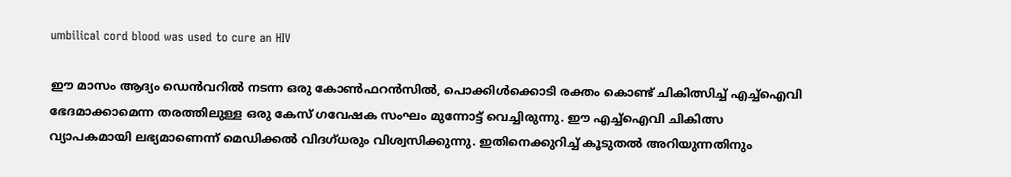umbilical cord blood was used to cure an HIV

ഈ മാസം ആദ്യം ഡെന്‍വറില്‍ നടന്ന ഒരു കോണ്‍ഫറന്‍സില്‍, പൊക്കിള്‍ക്കൊടി രക്തം കൊണ്ട് ചികിത്സിച്ച് എച്ച്‌ഐവി ഭേദമാക്കാമെന്ന തരത്തിലുള്ള ഒരു കേസ് ഗവേഷക സംഘം മുന്നോട്ട് വെച്ചിരുന്നു. ഈ എച്ച്‌ഐവി ചികിത്സ വ്യാപകമായി ലഭ്യമാണെന്ന് മെഡിക്കല്‍ വിദഗ്ധരും വിശ്വസിക്കുന്നു. ഇതിനെക്കുറിച്ച് കൂടുതല്‍ അറിയുന്നതിനും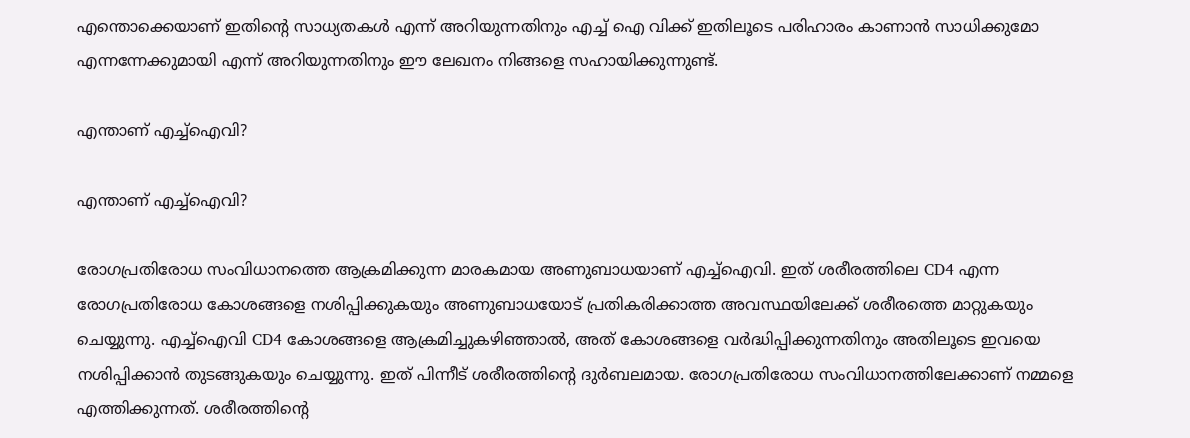എന്തൊക്കെയാണ് ഇതിന്റെ സാധ്യതകള്‍ എന്ന് അറിയുന്നതിനും എച്ച് ഐ വിക്ക് ഇതിലൂടെ പരിഹാരം കാണാന്‍ സാധിക്കുമോ എന്നന്നേക്കുമായി എന്ന് അറിയുന്നതിനും ഈ ലേഖനം നിങ്ങളെ സഹായിക്കുന്നുണ്ട്.

എന്താണ് എച്ച്‌ഐവി?

എന്താണ് എച്ച്‌ഐവി?

രോഗപ്രതിരോധ സംവിധാനത്തെ ആക്രമിക്കുന്ന മാരകമായ അണുബാധയാണ് എച്ച്‌ഐവി. ഇത് ശരീരത്തിലെ CD4 എന്ന രോഗപ്രതിരോധ കോശങ്ങളെ നശിപ്പിക്കുകയും അണുബാധയോട് പ്രതികരിക്കാത്ത അവസ്ഥയിലേക്ക് ശരീരത്തെ മാറ്റുകയും ചെയ്യുന്നു. എച്ച്‌ഐവി CD4 കോശങ്ങളെ ആക്രമിച്ചുകഴിഞ്ഞാല്‍, അത് കോശങ്ങളെ വര്‍ദ്ധിപ്പിക്കുന്നതിനും അതിലൂടെ ഇവയെ നശിപ്പിക്കാന്‍ തുടങ്ങുകയും ചെയ്യുന്നു. ഇത് പിന്നീട് ശരീരത്തിന്റെ ദുര്‍ബലമായ. രോഗപ്രതിരോധ സംവിധാനത്തിലേക്കാണ് നമ്മളെ എത്തിക്കുന്നത്. ശരീരത്തിന്റെ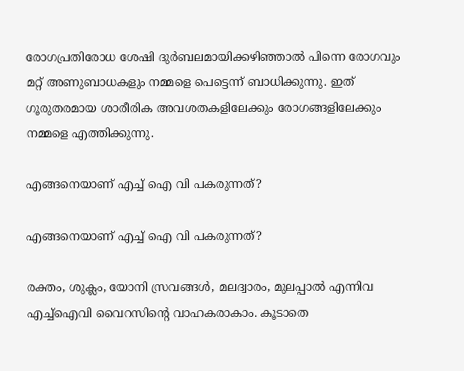രോഗപ്രതിരോധ ശേഷി ദുര്‍ബലമായിക്കഴിഞ്ഞാല്‍ പിന്നെ രോഗവും മറ്റ് അണുബാധകളും നമ്മളെ പെട്ടെന്ന് ബാധിക്കുന്നു. ഇത് ഗൂരുതരമായ ശാരീരിക അവശതകളിലേക്കും രോഗങ്ങളിലേക്കും നമ്മളെ എത്തിക്കുന്നു.

എങ്ങനെയാണ് എച്ച് ഐ വി പകരുന്നത്?

എങ്ങനെയാണ് എച്ച് ഐ വി പകരുന്നത്?

രക്തം, ശുക്ലം, യോനി സ്രവങ്ങള്‍, മലദ്വാരം, മുലപ്പാല്‍ എന്നിവ എച്ച്‌ഐവി വൈറസിന്റെ വാഹകരാകാം. കൂടാതെ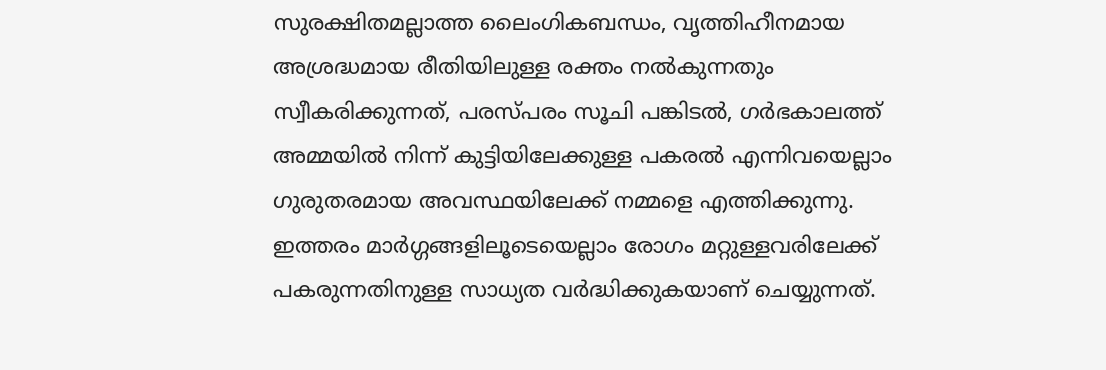സുരക്ഷിതമല്ലാത്ത ലൈംഗികബന്ധം, വൃത്തിഹീനമായ അശ്രദ്ധമായ രീതിയിലുള്ള രക്തം നല്‍കുന്നതും സ്വീകരിക്കുന്നത്, പരസ്പരം സൂചി പങ്കിടല്‍, ഗര്‍ഭകാലത്ത് അമ്മയില്‍ നിന്ന് കുട്ടിയിലേക്കുള്ള പകരല്‍ എന്നിവയെല്ലാം ഗുരുതരമായ അവസ്ഥയിലേക്ക് നമ്മളെ എത്തിക്കുന്നു. ഇത്തരം മാര്‍ഗ്ഗങ്ങളിലൂടെയെല്ലാം രോഗം മറ്റുള്ളവരിലേക്ക് പകരുന്നതിനുള്ള സാധ്യത വര്‍ദ്ധിക്കുകയാണ് ചെയ്യുന്നത്.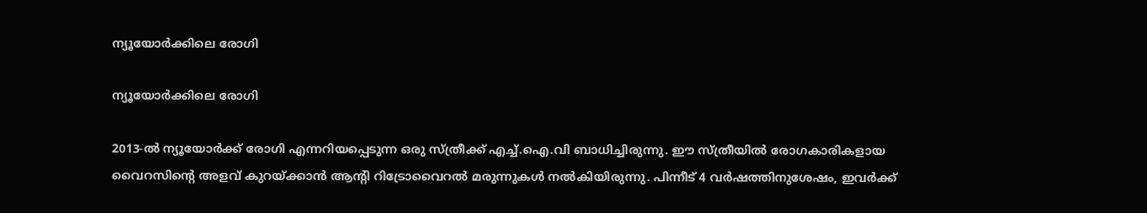ന്യൂയോര്‍ക്കിലെ രോഗി

ന്യൂയോര്‍ക്കിലെ രോഗി

2013-ല്‍ ന്യൂയോര്‍ക്ക് രോഗി എന്നറിയപ്പെടുന്ന ഒരു സ്ത്രീക്ക് എച്ച്.ഐ.വി ബാധിച്ചിരുന്നു. ഈ സ്ത്രീയില്‍ രോഗകാരികളായ വൈറസിന്റെ അളവ് കുറയ്ക്കാന്‍ ആന്റി റിട്രോവൈറല്‍ മരുന്നുകള്‍ നല്‍കിയിരുന്നു. പിന്നീട് 4 വര്‍ഷത്തിനുശേഷം, ഇവര്‍ക്ക്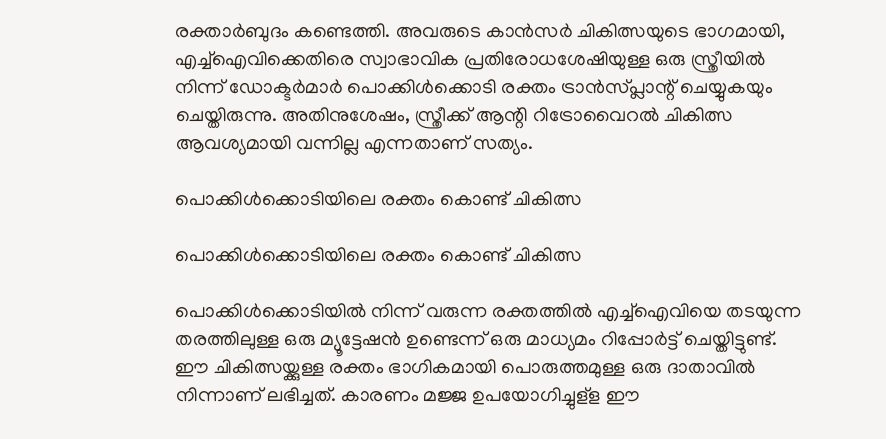രക്താര്‍ബുദം കണ്ടെത്തി. അവരുടെ കാന്‍സര്‍ ചികിത്സയുടെ ഭാഗമായി, എച്ച്‌ഐവിക്കെതിരെ സ്വാഭാവിക പ്രതിരോധശേഷിയുള്ള ഒരു സ്ത്രീയില്‍ നിന്ന് ഡോക്ടര്‍മാര്‍ പൊക്കിള്‍ക്കൊടി രക്തം ട്രാന്‍സ്പ്ലാന്റ് ചെയ്യുകയും ചെയ്തിരുന്നു. അതിനുശേഷം, സ്ത്രീക്ക് ആന്റി റിട്രോവൈറല്‍ ചികിത്സ ആവശ്യമായി വന്നില്ല എന്നതാണ് സത്യം.

പൊക്കിള്‍ക്കൊടിയിലെ രക്തം കൊണ്ട് ചികിത്സ

പൊക്കിള്‍ക്കൊടിയിലെ രക്തം കൊണ്ട് ചികിത്സ

പൊക്കിള്‍ക്കൊടിയില്‍ നിന്ന് വരുന്ന രക്തത്തില്‍ എച്ച്‌ഐവിയെ തടയുന്ന തരത്തിലുള്ള ഒരു മ്യൂട്ടേഷന്‍ ഉണ്ടെന്ന് ഒരു മാധ്യമം റിപ്പോര്‍ട്ട് ചെയ്തിട്ടുണ്ട്. ഈ ചികിത്സയ്ക്കുള്ള രക്തം ഭാഗികമായി പൊരുത്തമുള്ള ഒരു ദാതാവില്‍ നിന്നാണ് ലഭിച്ചത്. കാരണം മജ്ജ ഉപയോഗിച്ചുള്‌ള ഈ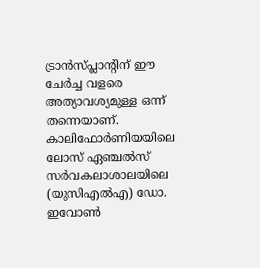ട്രാന്‍സ്പ്ലാന്റിന് ഈ ചേര്‍ച്ച വളരെ അത്യാവശ്യമുള്ള ഒന്ന് തന്നെയാണ്. കാലിഫോര്‍ണിയയിലെ ലോസ് ഏഞ്ചല്‍സ് സര്‍വകലാശാലയിലെ (യുസിഎല്‍എ) ഡോ. ഇവോണ്‍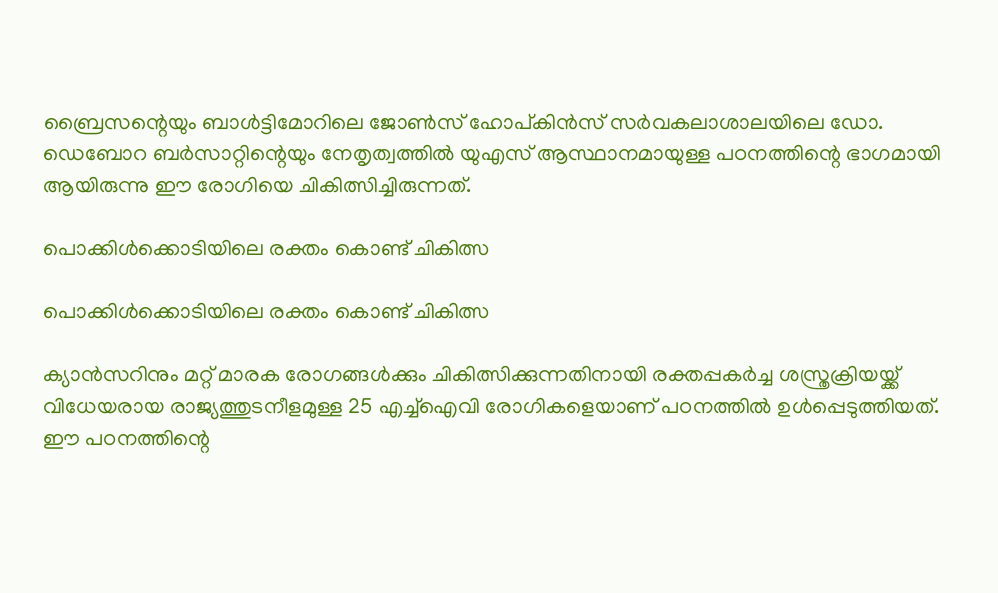ബ്രൈസന്റെയും ബാള്‍ട്ടിമോറിലെ ജോണ്‍സ് ഹോപ്കിന്‍സ് സര്‍വകലാശാലയിലെ ഡോ. ഡെബോറ ബര്‍സാറ്റിന്റെയും നേതൃത്വത്തില്‍ യുഎസ് ആസ്ഥാനമായുള്ള പഠനത്തിന്റെ ഭാഗമായി ആയിരുന്നു ഈ രോഗിയെ ചികിത്സിച്ചിരുന്നത്.

പൊക്കിള്‍ക്കൊടിയിലെ രക്തം കൊണ്ട് ചികിത്സ

പൊക്കിള്‍ക്കൊടിയിലെ രക്തം കൊണ്ട് ചികിത്സ

ക്യാന്‍സറിനും മറ്റ് മാരക രോഗങ്ങള്‍ക്കും ചികിത്സിക്കുന്നതിനായി രക്തപ്പകര്‍ച്ച ശസ്ത്രക്രിയയ്ക്ക് വിധേയരായ രാജ്യത്തുടനീളമുള്ള 25 എച്ച്‌ഐവി രോഗികളെയാണ് പഠനത്തില്‍ ഉള്‍പ്പെടുത്തിയത്. ഈ പഠനത്തിന്റെ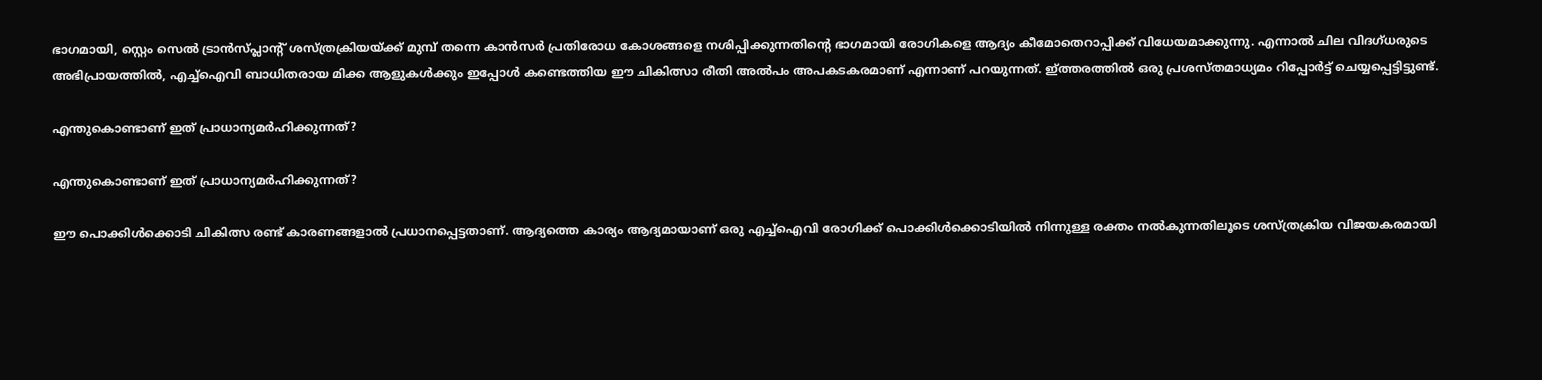ഭാഗമായി, സ്റ്റെം സെല്‍ ട്രാന്‍സ്പ്ലാന്റ് ശസ്ത്രക്രിയയ്ക്ക് മുമ്പ് തന്നെ കാന്‍സര്‍ പ്രതിരോധ കോശങ്ങളെ നശിപ്പിക്കുന്നതിന്റെ ഭാഗമായി രോഗികളെ ആദ്യം കീമോതെറാപ്പിക്ക് വിധേയമാക്കുന്നു. എന്നാല്‍ ചില വിദഗ്ധരുടെ അഭിപ്രായത്തില്‍, എച്ച്‌ഐവി ബാധിതരായ മിക്ക ആളുകള്‍ക്കും ഇപ്പോള്‍ കണ്ടെത്തിയ ഈ ചികിത്സാ രീതി അല്‍പം അപകടകരമാണ് എന്നാണ് പറയുന്നത്. ഇ്ത്തരത്തില്‍ ഒരു പ്രശസ്തമാധ്യമം റിപ്പോര്‍ട്ട് ചെയ്യപ്പെട്ടിട്ടുണ്ട്.

എന്തുകൊണ്ടാണ് ഇത് പ്രാധാന്യമര്‍ഹിക്കുന്നത്?

എന്തുകൊണ്ടാണ് ഇത് പ്രാധാന്യമര്‍ഹിക്കുന്നത്?

ഈ പൊക്കിള്‍ക്കൊടി ചികിത്സ രണ്ട് കാരണങ്ങളാല്‍ പ്രധാനപ്പെട്ടതാണ്. ആദ്യത്തെ കാര്യം ആദ്യമായാണ് ഒരു എച്ച്‌ഐവി രോഗിക്ക് പൊക്കിള്‍ക്കൊടിയില്‍ നിന്നുള്ള രക്തം നല്‍കുന്നതിലൂടെ ശസ്ത്രക്രിയ വിജയകരമായി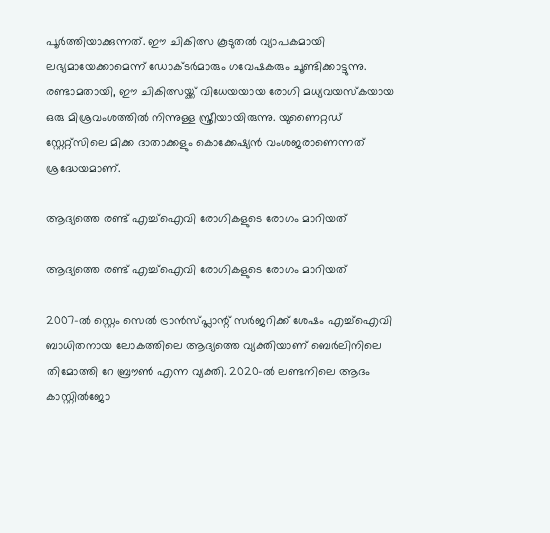പൂര്‍ത്തിയാക്കുന്നത്. ഈ ചികിത്സ കൂടുതല്‍ വ്യാപകമായി ലഭ്യമായേക്കാമെന്ന് ഡോക്ടര്‍മാരും ഗവേഷകരും ചൂണ്ടിക്കാട്ടുന്നു. രണ്ടാമതായി, ഈ ചികിത്സയ്ക്ക് വിധേയയായ രോഗി മധ്യവയസ്‌കയായ ഒരു മിശ്രവംശത്തില്‍ നിന്നുള്ള സ്ത്രീയായിരുന്നു. യുണൈറ്റഡ് സ്റ്റേറ്റ്‌സിലെ മിക്ക ദാതാക്കളും കൊക്കേഷ്യന്‍ വംശജരാണെന്നത് ശ്രദ്ധേയമാണ്.

ആദ്യത്തെ രണ്ട് എച്ച്‌ഐവി രോഗികളുടെ രോഗം മാറിയത്

ആദ്യത്തെ രണ്ട് എച്ച്‌ഐവി രോഗികളുടെ രോഗം മാറിയത്

2007-ല്‍ സ്റ്റെം സെല്‍ ട്രാന്‍സ്പ്ലാന്റ് സര്‍ജറിക്ക് ശേഷം എച്ച്‌ഐവി ബാധിതനായ ലോകത്തിലെ ആദ്യത്തെ വ്യക്തിയാണ് ബെര്‍ലിനിലെ തിമോത്തി റേ ബ്രൗണ്‍ എന്ന വ്യക്തി. 2020-ല്‍ ലണ്ടനിലെ ആദം കാസ്റ്റില്‍ജോ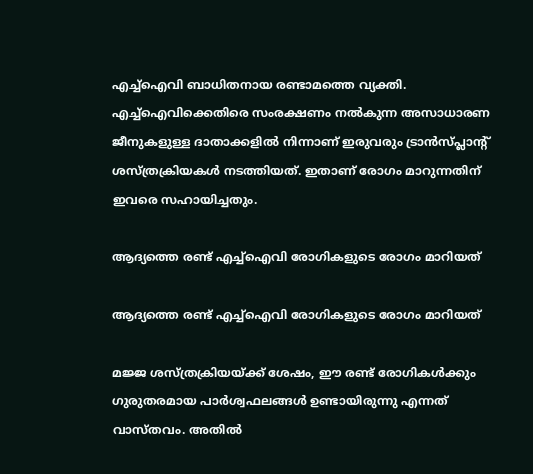എച്ച്‌ഐവി ബാധിതനായ രണ്ടാമത്തെ വ്യക്തി. എച്ച്ഐവിക്കെതിരെ സംരക്ഷണം നല്‍കുന്ന അസാധാരണ ജീനുകളുള്ള ദാതാക്കളില്‍ നിന്നാണ് ഇരുവരും ട്രാന്‍സ്പ്ലാന്റ് ശസ്ത്രക്രിയകള്‍ നടത്തിയത്. ഇതാണ് രോഗം മാറുന്നതിന് ഇവരെ സഹായിച്ചതും.

ആദ്യത്തെ രണ്ട് എച്ച്‌ഐവി രോഗികളുടെ രോഗം മാറിയത്

ആദ്യത്തെ രണ്ട് എച്ച്‌ഐവി രോഗികളുടെ രോഗം മാറിയത്

മജ്ജ ശസ്ത്രക്രിയയ്ക്ക് ശേഷം, ഈ രണ്ട് രോഗികള്‍ക്കും ഗുരുതരമായ പാര്‍ശ്വഫലങ്ങള്‍ ഉണ്ടായിരുന്നു എന്നത് വാസ്തവം. അതില്‍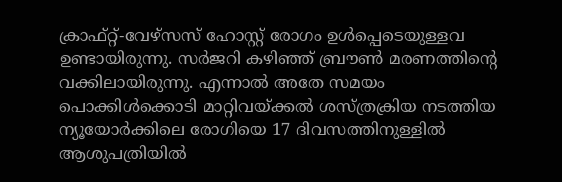ക്രാഫ്റ്റ്-വേഴ്‌സസ് ഹോസ്റ്റ് രോഗം ഉള്‍പ്പെടെയുള്ളവ ഉണ്ടായിരുന്നു. സര്‍ജറി കഴിഞ്ഞ് ബ്രൗണ്‍ മരണത്തിന്റെ വക്കിലായിരുന്നു. എന്നാല്‍ അതേ സമയം പൊക്കിള്‍ക്കൊടി മാറ്റിവയ്ക്കല്‍ ശസ്ത്രക്രിയ നടത്തിയ ന്യൂയോര്‍ക്കിലെ രോഗിയെ 17 ദിവസത്തിനുള്ളില്‍ ആശുപത്രിയില്‍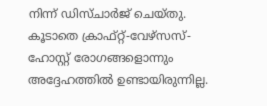നിന്ന് ഡിസ്ചാര്‍ജ് ചെയ്തു. കൂടാതെ ക്രാഫ്റ്റ്-വേഴ്‌സസ്-ഹോസ്റ്റ് രോഗങ്ങളൊന്നും അദ്ദേഹത്തില്‍ ഉണ്ടായിരുന്നില്ല.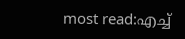most read:എച്ച്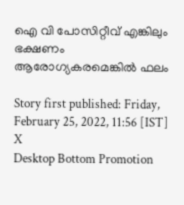ഐ വി പോസിറ്റീവ് എങ്കിലും ഭക്ഷണം ആരോഗ്യകരമെങ്കില്‍ ഫലം

Story first published: Friday, February 25, 2022, 11:56 [IST]
X
Desktop Bottom Promotion